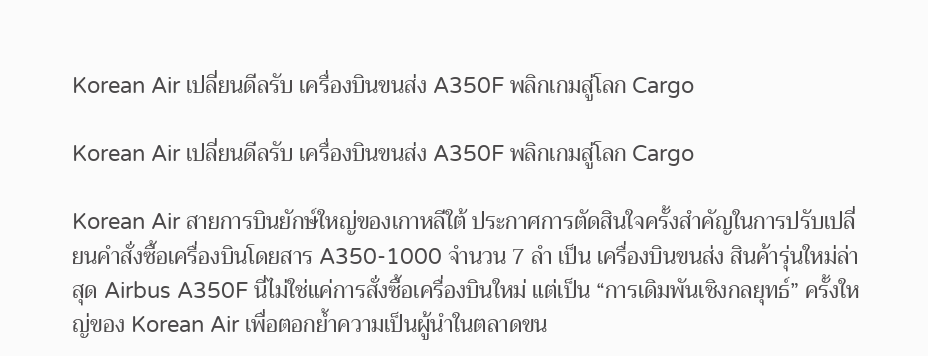Korean Air เปลี่ยนดีลรับ เครื่องบินขนส่ง A350F พลิกเกมสู่โลก Cargo

Korean Air เปลี่ยนดีลรับ เครื่องบินขนส่ง A350F พลิกเกมสู่โลก Cargo

Korean Air สายการบินยักษ์ใหญ่ของเกาหลีใต้ ประกาศการตัดสินใจครั้งสำคัญในการปรับเปลี่ยนคำสั่งซื้อเครื่องบินโดยสาร A350-1000 จำนวน 7 ลำ เป็น เครื่องบินขนส่ง สินค้ารุ่นใหม่ล่าสุด Airbus A350F นี่ไม่ใช่แค่การสั่งซื้อเครื่องบินใหม่ แต่เป็น “การเดิมพันเชิงกลยุทธ์” ครั้งใหญ่ของ Korean Air เพื่อตอกย้ำความเป็นผู้นำในตลาดขน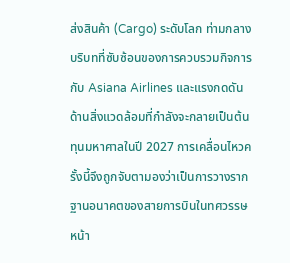ส่งสินค้า (Cargo) ระดับโลก ท่ามกลางบริบทที่ซับซ้อนของการควบรวมกิจการกับ Asiana Airlines และแรงกดดันด้านสิ่งแวดล้อมที่กำลังจะกลายเป็นต้นทุนมหาศาลในปี 2027 การเคลื่อนไหวครั้งนี้จึงถูกจับตามองว่าเป็นการวางรากฐานอนาคตของสายการบินในทศวรรษหน้า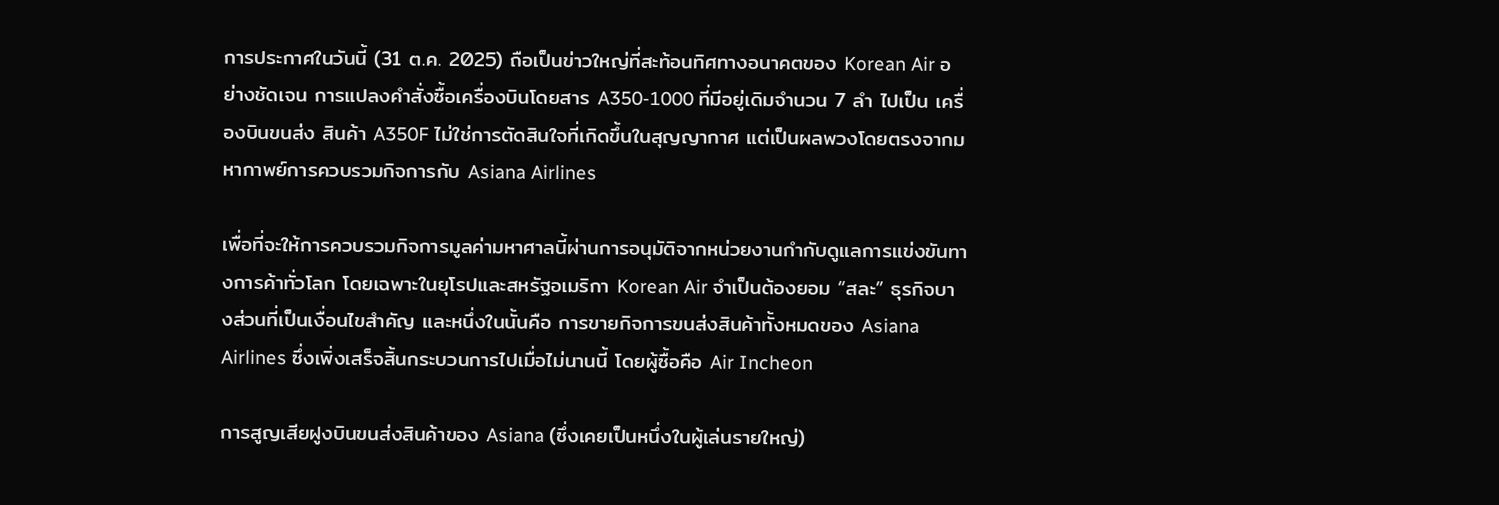การประกาศในวันนี้ (31 ต.ค. 2025) ถือเป็นข่าวใหญ่ที่สะท้อนทิศทางอนาคตของ Korean Air อย่างชัดเจน การแปลงคำสั่งซื้อเครื่องบินโดยสาร A350-1000 ที่มีอยู่เดิมจำนวน 7 ลำ ไปเป็น เครื่องบินขนส่ง สินค้า A350F ไม่ใช่การตัดสินใจที่เกิดขึ้นในสุญญากาศ แต่เป็นผลพวงโดยตรงจากมหากาพย์การควบรวมกิจการกับ Asiana Airlines

เพื่อที่จะให้การควบรวมกิจการมูลค่ามหาศาลนี้ผ่านการอนุมัติจากหน่วยงานกำกับดูแลการแข่งขันทางการค้าทั่วโลก โดยเฉพาะในยุโรปและสหรัฐอเมริกา Korean Air จำเป็นต้องยอม “สละ” ธุรกิจบางส่วนที่เป็นเงื่อนไขสำคัญ และหนึ่งในนั้นคือ การขายกิจการขนส่งสินค้าทั้งหมดของ Asiana Airlines ซึ่งเพิ่งเสร็จสิ้นกระบวนการไปเมื่อไม่นานนี้ โดยผู้ซื้อคือ Air Incheon

การสูญเสียฝูงบินขนส่งสินค้าของ Asiana (ซึ่งเคยเป็นหนึ่งในผู้เล่นรายใหญ่)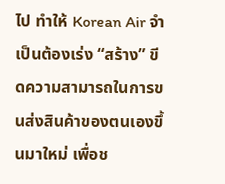ไป ทำให้ Korean Air จำเป็นต้องเร่ง “สร้าง” ขีดความสามารถในการขนส่งสินค้าของตนเองขึ้นมาใหม่ เพื่อช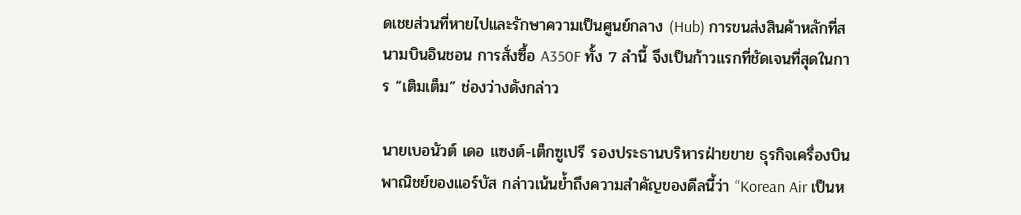ดเชยส่วนที่หายไปและรักษาความเป็นศูนย์กลาง (Hub) การขนส่งสินค้าหลักที่สนามบินอินชอน การสั่งซื้อ A350F ทั้ง 7 ลำนี้ จึงเป็นก้าวแรกที่ชัดเจนที่สุดในการ “เติมเต็ม” ช่องว่างดังกล่าว

นายเบอนัวต์ เดอ แซงต์-เต็กซูเปรี รองประธานบริหารฝ่ายขาย ธุรกิจเครื่องบินพาณิชย์ของแอร์บัส กล่าวเน้นย้ำถึงความสำคัญของดีลนี้ว่า “Korean Air เป็นห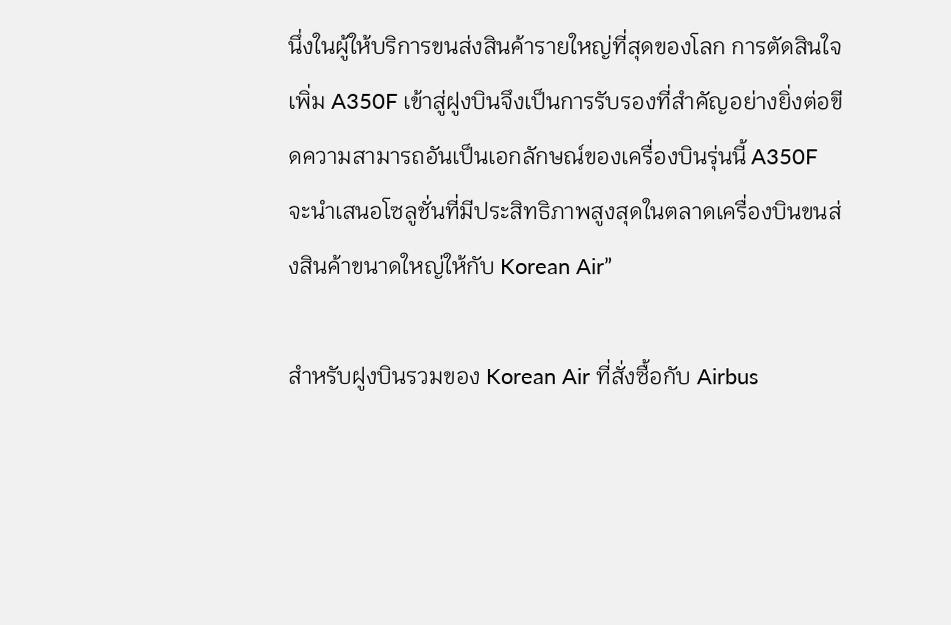นึ่งในผู้ให้บริการขนส่งสินค้ารายใหญ่ที่สุดของโลก การตัดสินใจเพิ่ม A350F เข้าสู่ฝูงบินจึงเป็นการรับรองที่สำคัญอย่างยิ่งต่อขีดความสามารถอันเป็นเอกลักษณ์ของเครื่องบินรุ่นนี้ A350F จะนำเสนอโซลูชั่นที่มีประสิทธิภาพสูงสุดในตลาดเครื่องบินขนส่งสินค้าขนาดใหญ่ให้กับ Korean Air”

สำหรับฝูงบินรวมของ Korean Air ที่สั่งซื้อกับ Airbus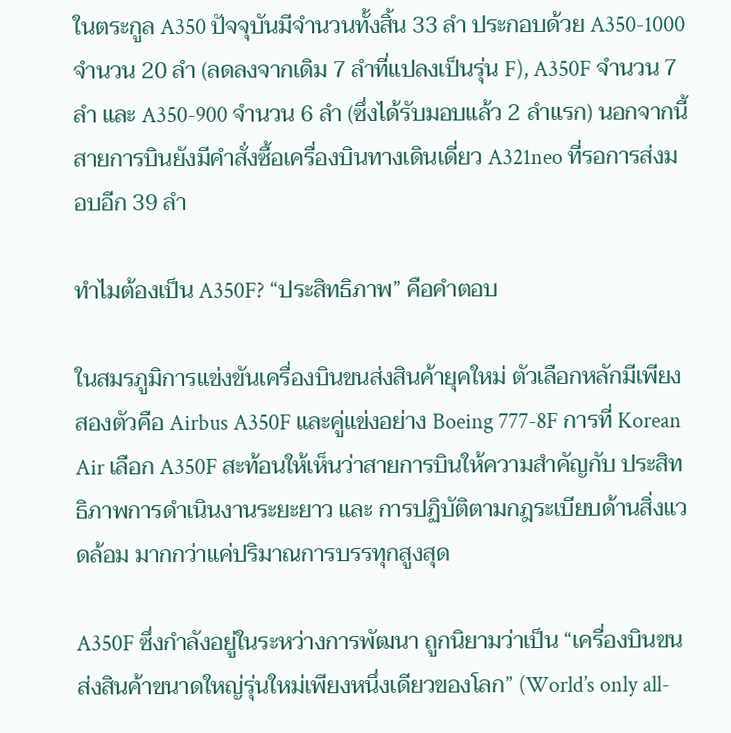ในตระกูล A350 ปัจจุบันมีจำนวนทั้งสิ้น 33 ลำ ประกอบด้วย A350-1000 จำนวน 20 ลำ (ลดลงจากเดิม 7 ลำที่แปลงเป็นรุ่น F), A350F จำนวน 7 ลำ และ A350-900 จำนวน 6 ลำ (ซึ่งได้รับมอบแล้ว 2 ลำแรก) นอกจากนี้ สายการบินยังมีคำสั่งซื้อเครื่องบินทางเดินเดี่ยว A321neo ที่รอการส่งมอบอีก 39 ลำ

ทำไมต้องเป็น A350F? “ประสิทธิภาพ” คือคำตอบ

ในสมรภูมิการแข่งขันเครื่องบินขนส่งสินค้ายุคใหม่ ตัวเลือกหลักมีเพียงสองตัวคือ Airbus A350F และคู่แข่งอย่าง Boeing 777-8F การที่ Korean Air เลือก A350F สะท้อนให้เห็นว่าสายการบินให้ความสำคัญกับ ประสิทธิภาพการดำเนินงานระยะยาว และ การปฏิบัติตามกฎระเบียบด้านสิ่งแวดล้อม มากกว่าแค่ปริมาณการบรรทุกสูงสุด

A350F ซึ่งกำลังอยู่ในระหว่างการพัฒนา ถูกนิยามว่าเป็น “เครื่องบินขนส่งสินค้าขนาดใหญ่รุ่นใหม่เพียงหนึ่งเดียวของโลก” (World’s only all-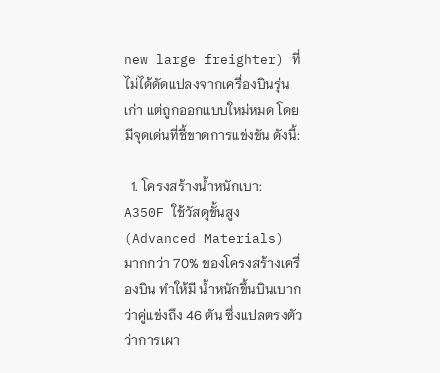new large freighter) ที่ไม่ได้ดัดแปลงจากเครื่องบินรุ่นเก่า แต่ถูกออกแบบใหม่หมด โดยมีจุดเด่นที่ชี้ขาดการแข่งขัน ดังนี้:

  1. โครงสร้างน้ำหนักเบา: A350F ใช้วัสดุขั้นสูง (Advanced Materials) มากกว่า 70% ของโครงสร้างเครื่องบิน ทำให้มี น้ำหนักขึ้นบินเบากว่าคู่แข่งถึง 46 ตัน ซึ่งแปลตรงตัวว่าการเผา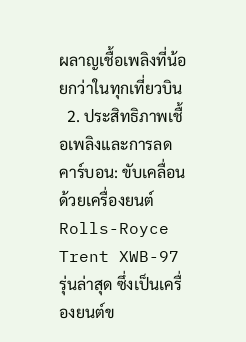ผลาญเชื้อเพลิงที่น้อยกว่าในทุกเที่ยวบิน
  2. ประสิทธิภาพเชื้อเพลิงและการลดคาร์บอน: ขับเคลื่อนด้วยเครื่องยนต์ Rolls-Royce Trent XWB-97 รุ่นล่าสุด ซึ่งเป็นเครื่องยนต์ข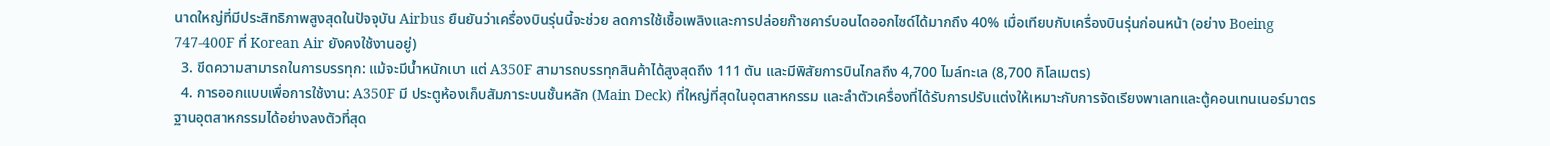นาดใหญ่ที่มีประสิทธิภาพสูงสุดในปัจจุบัน Airbus ยืนยันว่าเครื่องบินรุ่นนี้จะช่วย ลดการใช้เชื้อเพลิงและการปล่อยก๊าซคาร์บอนไดออกไซด์ได้มากถึง 40% เมื่อเทียบกับเครื่องบินรุ่นก่อนหน้า (อย่าง Boeing 747-400F ที่ Korean Air ยังคงใช้งานอยู่)
  3. ขีดความสามารถในการบรรทุก: แม้จะมีน้ำหนักเบา แต่ A350F สามารถบรรทุกสินค้าได้สูงสุดถึง 111 ตัน และมีพิสัยการบินไกลถึง 4,700 ไมล์ทะเล (8,700 กิโลเมตร)
  4. การออกแบบเพื่อการใช้งาน: A350F มี ประตูห้องเก็บสัมภาระบนชั้นหลัก (Main Deck) ที่ใหญ่ที่สุดในอุตสาหกรรม และลำตัวเครื่องที่ได้รับการปรับแต่งให้เหมาะกับการจัดเรียงพาเลทและตู้คอนเทนเนอร์มาตรฐานอุตสาหกรรมได้อย่างลงตัวที่สุด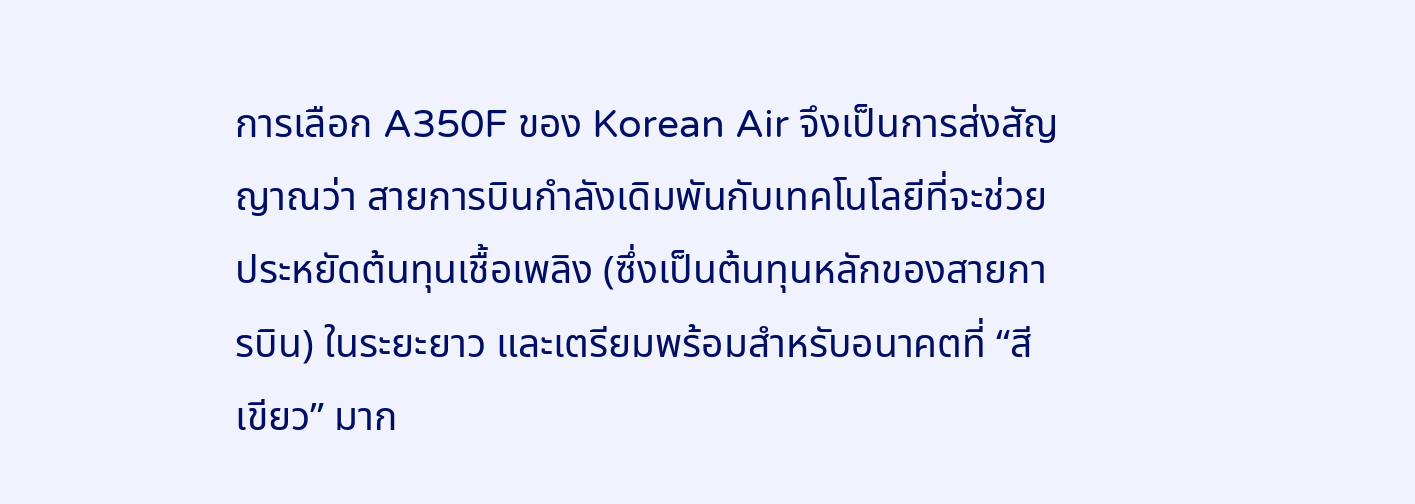การเลือก A350F ของ Korean Air จึงเป็นการส่งสัญญาณว่า สายการบินกำลังเดิมพันกับเทคโนโลยีที่จะช่วยประหยัดต้นทุนเชื้อเพลิง (ซึ่งเป็นต้นทุนหลักของสายการบิน) ในระยะยาว และเตรียมพร้อมสำหรับอนาคตที่ “สีเขียว” มาก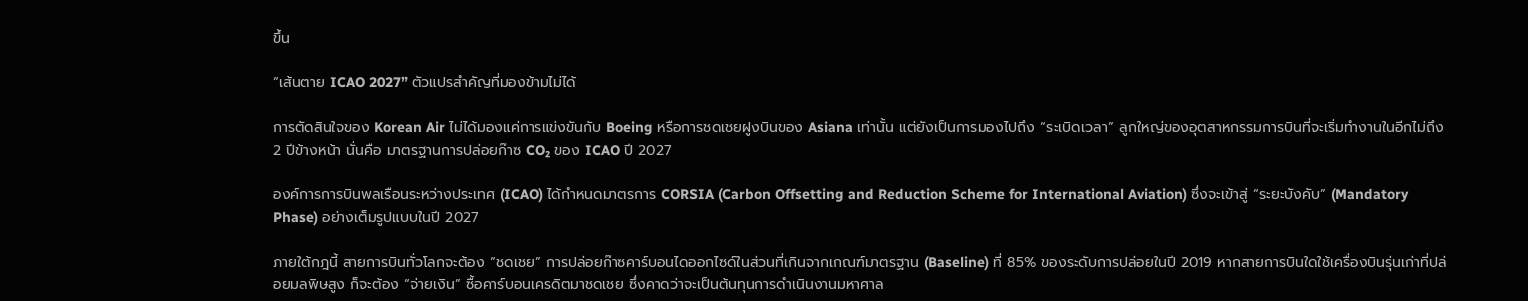ขึ้น

“เส้นตาย ICAO 2027” ตัวแปรสำคัญที่มองข้ามไม่ได้

การตัดสินใจของ Korean Air ไม่ได้มองแค่การแข่งขันกับ Boeing หรือการชดเชยฝูงบินของ Asiana เท่านั้น แต่ยังเป็นการมองไปถึง “ระเบิดเวลา” ลูกใหญ่ของอุตสาหกรรมการบินที่จะเริ่มทำงานในอีกไม่ถึง 2 ปีข้างหน้า นั่นคือ มาตรฐานการปล่อยก๊าซ CO₂ ของ ICAO ปี 2027

องค์การการบินพลเรือนระหว่างประเทศ (ICAO) ได้กำหนดมาตรการ CORSIA (Carbon Offsetting and Reduction Scheme for International Aviation) ซึ่งจะเข้าสู่ “ระยะบังคับ” (Mandatory Phase) อย่างเต็มรูปแบบในปี 2027

ภายใต้กฎนี้ สายการบินทั่วโลกจะต้อง “ชดเชย” การปล่อยก๊าซคาร์บอนไดออกไซด์ในส่วนที่เกินจากเกณฑ์มาตรฐาน (Baseline) ที่ 85% ของระดับการปล่อยในปี 2019 หากสายการบินใดใช้เครื่องบินรุ่นเก่าที่ปล่อยมลพิษสูง ก็จะต้อง “จ่ายเงิน” ซื้อคาร์บอนเครดิตมาชดเชย ซึ่งคาดว่าจะเป็นต้นทุนการดำเนินงานมหาศาล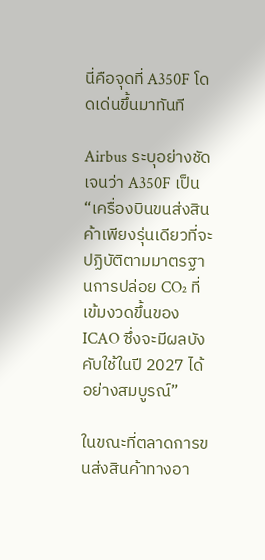นี่คือจุดที่ A350F โดดเด่นขึ้นมาทันที

Airbus ระบุอย่างชัดเจนว่า A350F เป็น “เครื่องบินขนส่งสินค้าเพียงรุ่นเดียวที่จะปฏิบัติตามมาตรฐานการปล่อย CO₂ ที่เข้มงวดขึ้นของ ICAO ซึ่งจะมีผลบังคับใช้ในปี 2027 ได้อย่างสมบูรณ์”

ในขณะที่ตลาดการขนส่งสินค้าทางอา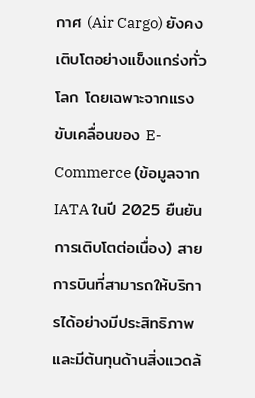กาศ (Air Cargo) ยังคงเติบโตอย่างแข็งแกร่งทั่วโลก โดยเฉพาะจากแรงขับเคลื่อนของ E-Commerce (ข้อมูลจาก IATA ในปี 2025 ยืนยันการเติบโตต่อเนื่อง) สายการบินที่สามารถให้บริการได้อย่างมีประสิทธิภาพและมีต้นทุนด้านสิ่งแวดล้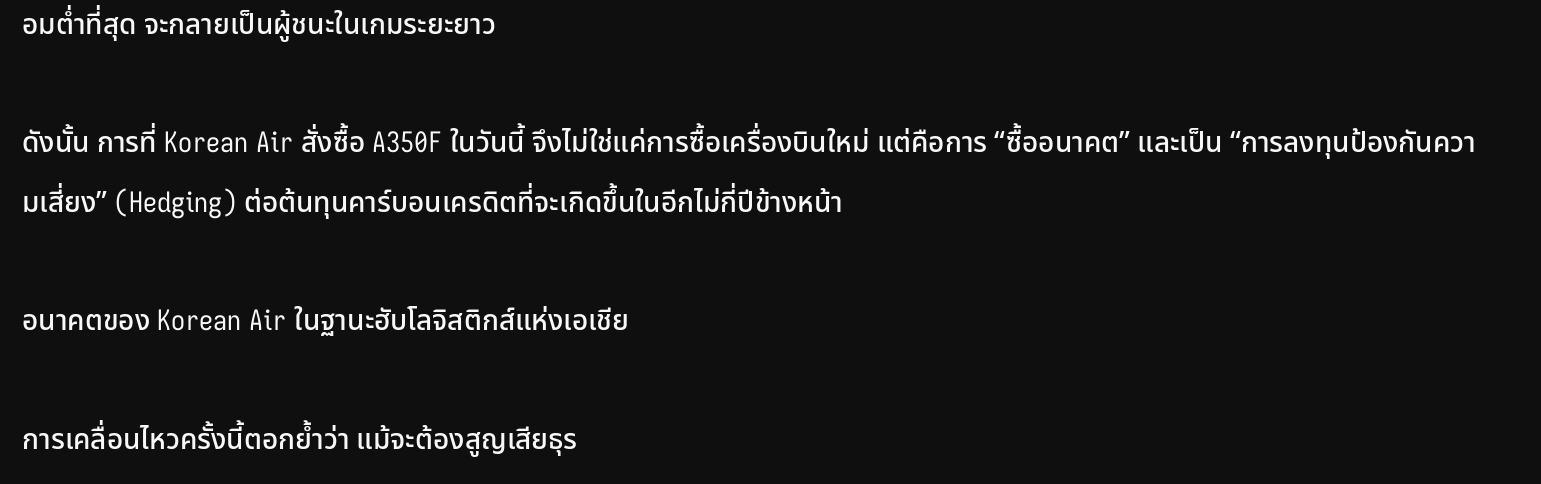อมต่ำที่สุด จะกลายเป็นผู้ชนะในเกมระยะยาว

ดังนั้น การที่ Korean Air สั่งซื้อ A350F ในวันนี้ จึงไม่ใช่แค่การซื้อเครื่องบินใหม่ แต่คือการ “ซื้ออนาคต” และเป็น “การลงทุนป้องกันความเสี่ยง” (Hedging) ต่อต้นทุนคาร์บอนเครดิตที่จะเกิดขึ้นในอีกไม่กี่ปีข้างหน้า

อนาคตของ Korean Air ในฐานะฮับโลจิสติกส์แห่งเอเชีย

การเคลื่อนไหวครั้งนี้ตอกย้ำว่า แม้จะต้องสูญเสียธุร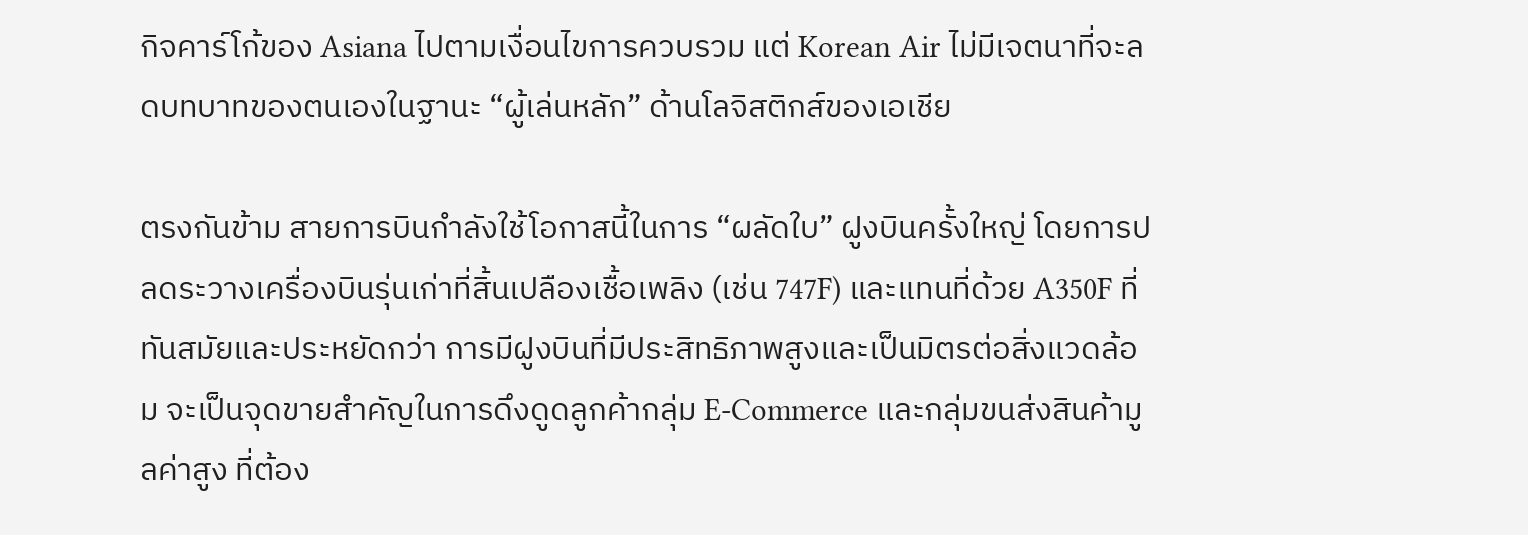กิจคาร์โก้ของ Asiana ไปตามเงื่อนไขการควบรวม แต่ Korean Air ไม่มีเจตนาที่จะลดบทบาทของตนเองในฐานะ “ผู้เล่นหลัก” ด้านโลจิสติกส์ของเอเชีย

ตรงกันข้าม สายการบินกำลังใช้โอกาสนี้ในการ “ผลัดใบ” ฝูงบินครั้งใหญ่ โดยการปลดระวางเครื่องบินรุ่นเก่าที่สิ้นเปลืองเชื้อเพลิง (เช่น 747F) และแทนที่ด้วย A350F ที่ทันสมัยและประหยัดกว่า การมีฝูงบินที่มีประสิทธิภาพสูงและเป็นมิตรต่อสิ่งแวดล้อม จะเป็นจุดขายสำคัญในการดึงดูดลูกค้ากลุ่ม E-Commerce และกลุ่มขนส่งสินค้ามูลค่าสูง ที่ต้อง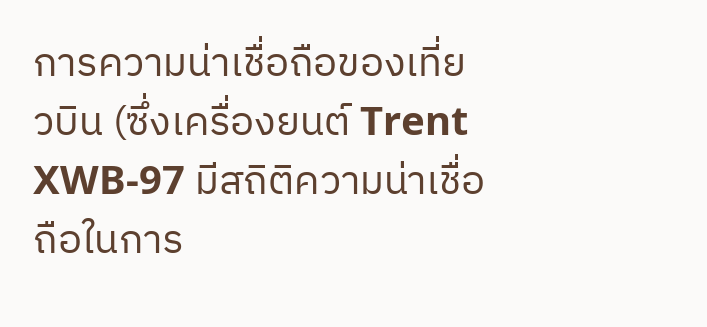การความน่าเชื่อถือของเที่ยวบิน (ซึ่งเครื่องยนต์ Trent XWB-97 มีสถิติความน่าเชื่อถือในการ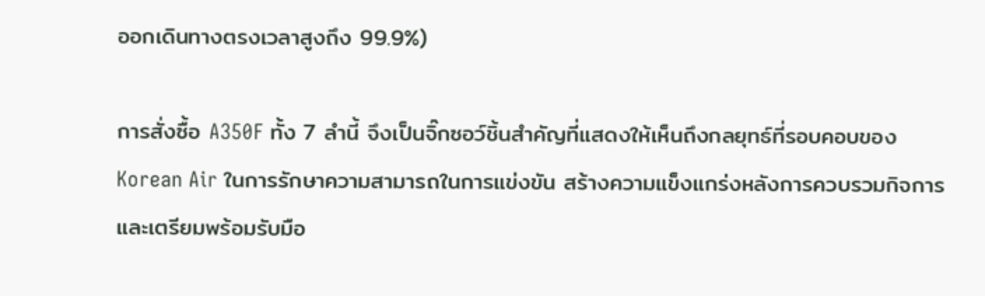ออกเดินทางตรงเวลาสูงถึง 99.9%)

การสั่งซื้อ A350F ทั้ง 7 ลำนี้ จึงเป็นจิ๊กซอว์ชิ้นสำคัญที่แสดงให้เห็นถึงกลยุทธ์ที่รอบคอบของ Korean Air ในการรักษาความสามารถในการแข่งขัน สร้างความแข็งแกร่งหลังการควบรวมกิจการ และเตรียมพร้อมรับมือ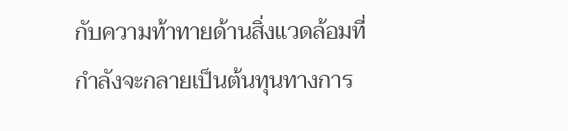กับความท้าทายด้านสิ่งแวดล้อมที่กำลังจะกลายเป็นต้นทุนทางการ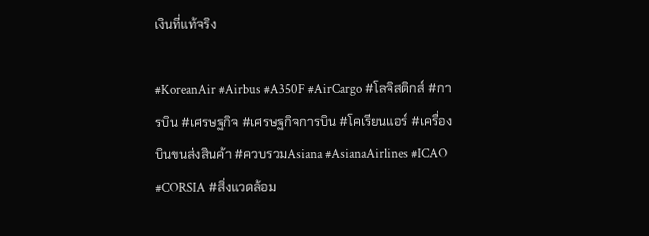เงินที่แท้จริง

#KoreanAir #Airbus #A350F #AirCargo #โลจิสติกส์ #การบิน #เศรษฐกิจ #เศรษฐกิจการบิน #โคเรียนแอร์ #เครื่องบินขนส่งสินค้า #ควบรวมAsiana #AsianaAirlines #ICAO #CORSIA #สิ่งแวดล้อม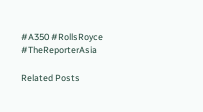#A350 #RollsRoyce #TheReporterAsia

Related Posts